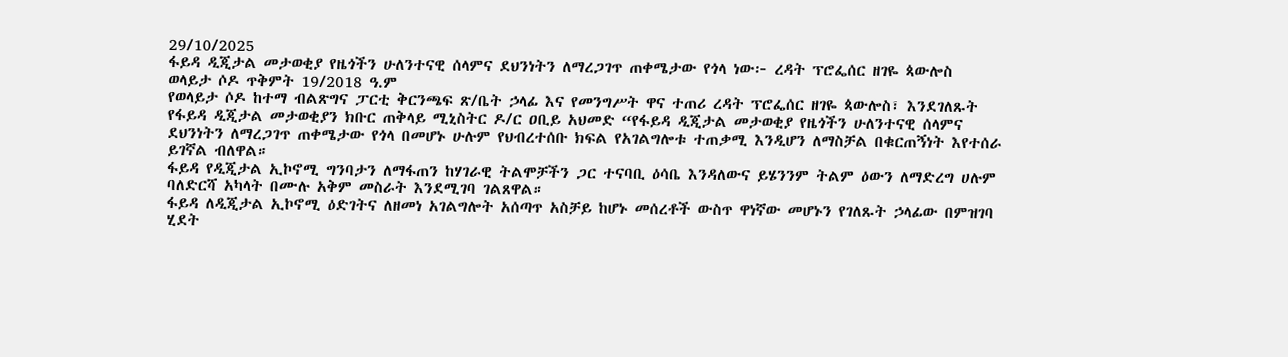29/10/2025
ፋይዳ ዲጂታል መታወቂያ የዜጎችን ሁለንተናዊ ሰላምና ደህንነትን ለማረጋገጥ ጠቀሜታው የጎላ ነው፦ ረዳት ፕሮፌሰር ዘገዬ ጳውሎስ
ወላይታ ሶዶ ጥቅምት 19/2018 ዓ.ም
የወላይታ ሶዶ ከተማ ብልጽግና ፓርቲ ቅርንጫፍ ጽ/ቤት ኃላፊ እና የመንግሥት ዋና ተጠሪ ረዳት ፕሮፌሰር ዘገዬ ጳውሎስ፣ እንደገለጹት የፋይዳ ዲጂታል መታወቂያን ክቡር ጠቅላይ ሚኒስትር ዶ/ር ዐቢይ አህመድ “የፋይዳ ዲጂታል መታወቂያ የዜጎችን ሁለንተናዊ ሰላምና ደህንነትን ለማረጋገጥ ጠቀሜታው የጎላ በመሆኑ ሁሉም የህብረተሰቡ ክፍል የአገልግሎቱ ተጠቃሚ እንዲሆን ለማስቻል በቁርጠኝነት እየተሰራ ይገኛል ብለዋል።
ፋይዳ የዲጂታል ኢኮኖሚ ግንባታን ለማፋጠን ከሃገራዊ ትልሞቻችን ጋር ተናባቢ ዕሳቤ እንዳለውና ይሄንንም ትልም ዕውን ለማድረግ ሀሉም ባለድርሻ አካላት በሙሉ አቅም መስራት እንደሚገባ ገልጸዋል።
ፋይዳ ለዲጂታል ኢኮኖሚ ዕድገትና ለዘመነ አገልግሎት አሰጣጥ አስቻይ ከሆኑ መሰረቶች ውስጥ ዋነኛው መሆኑን የገለጹት ኃላፊው በምዝገባ ሂደት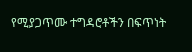የሚያጋጥሙ ተግዳሮቶችን በፍጥነት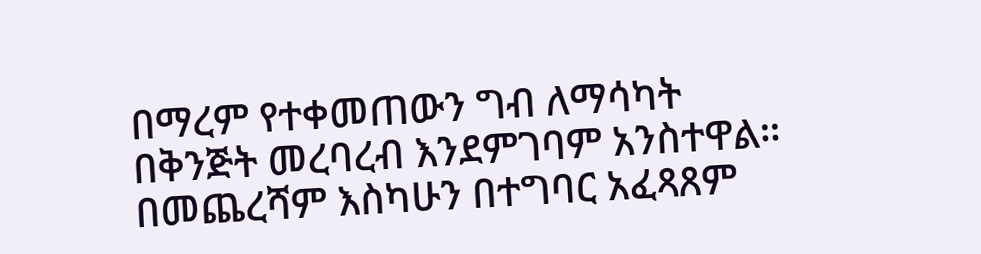በማረም የተቀመጠውን ግብ ለማሳካት በቅንጅት መረባረብ እንደምገባም አንስተዋል።
በመጨረሻም እስካሁን በተግባር አፈጻጸም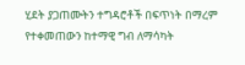ሂደት ያጋጠሙትን ተግዳሮቶች በፍጥነት በማረም የተቀመጠውን ከተማዊ ግብ ለማሳካት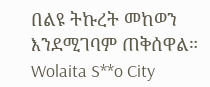በልዩ ትኩረት መከወን እንደሚገባም ጠቅሰዋል።
Wolaita S**o City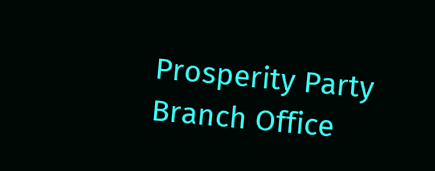Prosperity Party Branch Office